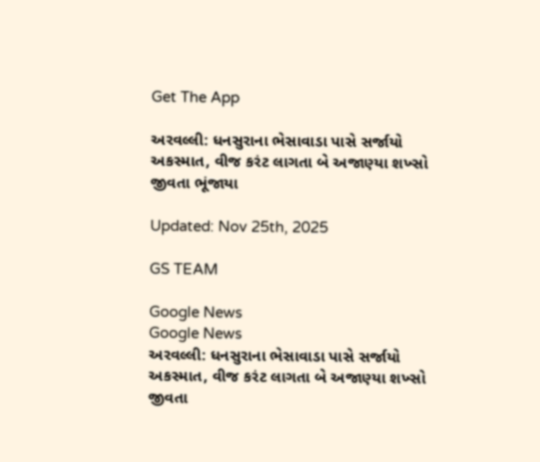Get The App

અરવલ્લી: ધનસુરાના ભેસાવાડા પાસે સર્જાયો અકસ્માત, વીજ કરંટ લાગતા બે અજાણ્યા શખ્સો જીવતા ભૂંજાયા

Updated: Nov 25th, 2025

GS TEAM

Google News
Google News
અરવલ્લી: ધનસુરાના ભેસાવાડા પાસે સર્જાયો અકસ્માત, વીજ કરંટ લાગતા બે અજાણ્યા શખ્સો જીવતા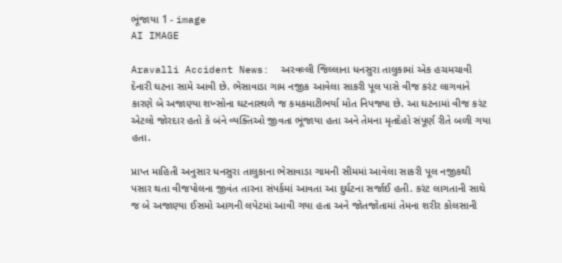ભૂંજાયા 1 - image
AI IMAGE

Aravalli Accident News:  અરવલ્લી જિલ્લાના ધનસુરા તાલુકામાં એક હચમચાવી દેનારી ઘટના સામે આવી છે. ભેસાવાડા ગામ નજીક આવેલા સાકરી પૂલ પાસે વીજ કરંટ લાગવાને કારણે બે અજાણ્યા શખ્સોના ઘટનાસ્થળે જ કમકમાટીભર્યા મોત નિપજ્યા છે. આ ઘટનામાં વીજ કરંટ એટલો જોરદાર હતો કે બંને વ્યક્તિઓ જીવતા ભૂંજાયા હતા અને તેમના મૃતદેહો સંપૂર્ણ રીતે બળી ગયા હતા.

પ્રાપ્ત માહિતી અનુસાર ધનસુરા તાલુકાના ભેસાવાડા ગામની સીમમાં આવેલા સાકરી પૂલ નજીકથી પસાર થતા વીજપોલના જીવંત તારના સંપર્કમાં આવતા આ દુર્ઘટના સર્જાઈ હતી. કરંટ લાગતાની સાથે જ બે અજાણ્યા ઈસમો આગની લપેટમાં આવી ગયા હતા અને જોતજોતામાં તેમના શરીર કોલસાની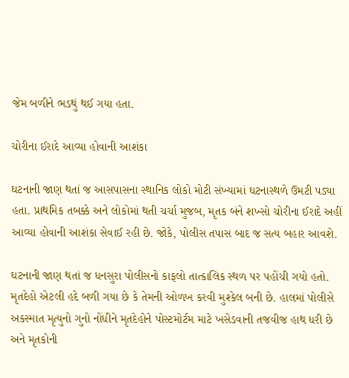જેમ બળીને ભડથું થઈ ગયા હતા.

ચોરીના ઈરાદે આવ્યા હોવાની આશંકા

ઘટનાની જાણ થતાં જ આસપાસના સ્થાનિક લોકો મોટી સંખ્યામાં ઘટનાસ્થળે ઉમટી પડ્યા હતા. પ્રાથમિક તબક્કે અને લોકોમાં થતી ચર્ચા મુજબ, મૃતક બંને શખ્સો ચોરીના ઈરાદે અહીં આવ્યા હોવાની આશંકા સેવાઈ રહી છે. જોકે, પોલીસ તપાસ બાદ જ સત્ય બહાર આવશે.

ઘટનાની જાણ થતાં જ ધનસુરા પોલીસનો કાફલો તાત્કાલિક સ્થળ પર પહોંચી ગયો હતો. મૃતદેહો એટલી હદે બળી ગયા છે કે તેમની ઓળખ કરવી મુશ્કેલ બની છે. હાલમાં પોલીસે અકસ્માત મૃત્યુનો ગુનો નોંધીને મૃતદેહોને પોસ્ટમોર્ટમ માટે ખસેડવાની તજવીજ હાથ ધરી છે અને મૃતકોની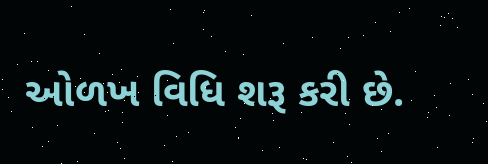ઓળખ વિધિ શરૂ કરી છે.